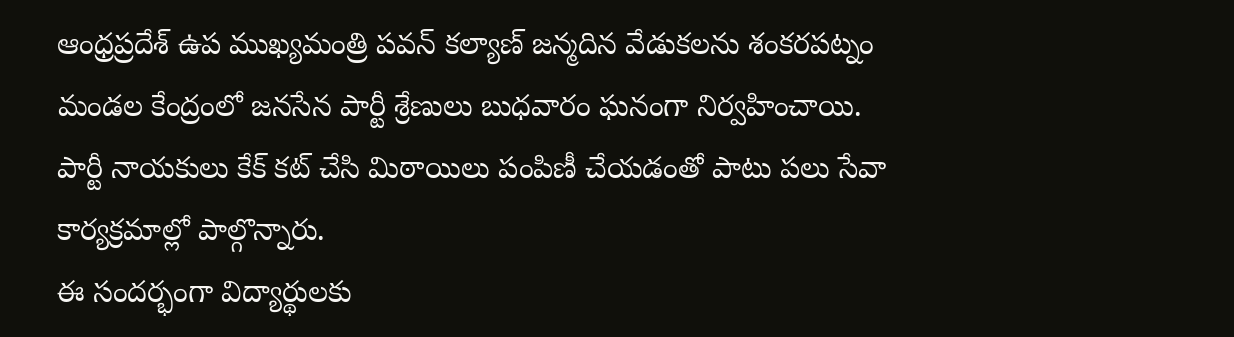ఆంధ్రప్రదేశ్ ఉప ముఖ్యమంత్రి పవన్ కల్యాణ్ జన్మదిన వేడుకలను శంకరపట్నం మండల కేంద్రంలో జనసేన పార్టీ శ్రేణులు బుధవారం ఘనంగా నిర్వహించాయి.
పార్టీ నాయకులు కేక్ కట్ చేసి మిఠాయిలు పంపిణీ చేయడంతో పాటు పలు సేవా కార్యక్రమాల్లో పాల్గొన్నారు.
ఈ సందర్భంగా విద్యార్థులకు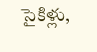సైకిళ్లు,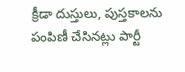క్రీడా దుస్తులు, పుస్తకాలను పంపిణీ చేసినట్లు పార్టీ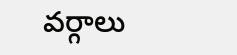వర్గాలు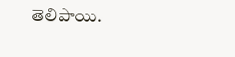తెలిపాయి.